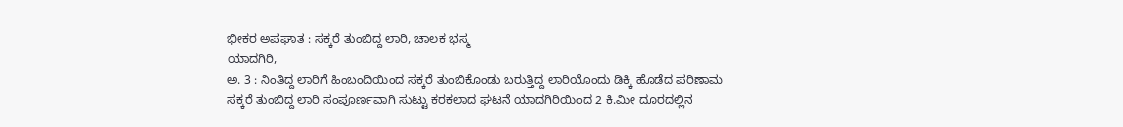ಭೀಕರ ಅಪಘಾತ : ಸಕ್ಕರೆ ತುಂಬಿದ್ದ ಲಾರಿ, ಚಾಲಕ ಭಸ್ಮ
ಯಾದಗಿರಿ,
ಅ. 3 : ನಿಂತಿದ್ದ ಲಾರಿಗೆ ಹಿಂಬಂದಿಯಿಂದ ಸಕ್ಕರೆ ತುಂಬಿಕೊಂಡು ಬರುತ್ತಿದ್ದ ಲಾರಿಯೊಂದು ಡಿಕ್ಕಿ ಹೊಡೆದ ಪರಿಣಾಮ ಸಕ್ಕರೆ ತುಂಬಿದ್ದ ಲಾರಿ ಸಂಪೂರ್ಣವಾಗಿ ಸುಟ್ಟು ಕರಕಲಾದ ಘಟನೆ ಯಾದಗಿರಿಯಿಂದ 2 ಕಿ.ಮೀ ದೂರದಲ್ಲಿನ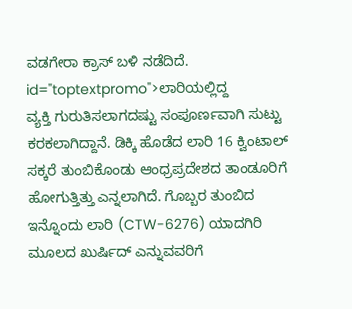ವಡಗೇರಾ ಕ್ರಾಸ್ ಬಳಿ ನಡೆದಿದೆ. id="toptextpromo">ಲಾರಿಯಲ್ಲಿದ್ದ
ವ್ಯಕ್ತಿ ಗುರುತಿಸಲಾಗದಷ್ಟು ಸಂಪೂರ್ಣವಾಗಿ ಸುಟ್ಟು ಕರಕಲಾಗಿದ್ದಾನೆ. ಡಿಕ್ಕಿ ಹೊಡೆದ ಲಾರಿ 16 ಕ್ವಿಂಟಾಲ್ ಸಕ್ಕರೆ ತುಂಬಿಕೊಂಡು ಆಂಧ್ರಪ್ರದೇಶದ ತಾಂಡೂರಿಗೆ ಹೋಗುತ್ತಿತ್ತು ಎನ್ನಲಾಗಿದೆ. ಗೊಬ್ಬರ ತುಂಬಿದ ಇನ್ನೊಂದು ಲಾರಿ (CTW-6276) ಯಾದಗಿರಿ ಮೂಲದ ಖುರ್ಷಿದ್ ಎನ್ನುವವರಿಗೆ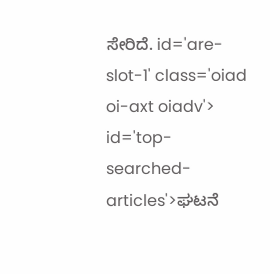ಸೇರಿದೆ. id='are-slot-1' class='oiad oi-axt oiadv'> id='top-searched-articles'>ಘಟನೆ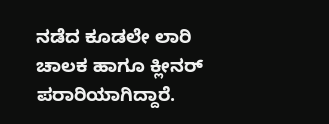ನಡೆದ ಕೂಡಲೇ ಲಾರಿ ಚಾಲಕ ಹಾಗೂ ಕ್ಲೀನರ್ ಪರಾರಿಯಾಗಿದ್ದಾರೆ.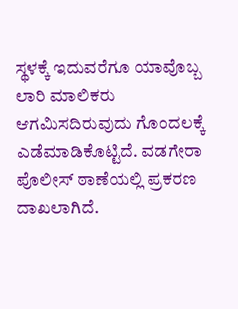ಸ್ಥಳಕ್ಕೆ ಇದುವರೆಗೂ ಯಾವೊಬ್ಬ ಲಾರಿ ಮಾಲಿಕರು ಆಗಮಿಸದಿರುವುದು ಗೊಂದಲಕ್ಕೆ ಎಡೆಮಾಡಿಕೊಟ್ಟಿದೆ. ವಡಗೇರಾ ಪೊಲೀಸ್ ಠಾಣೆಯಲ್ಲಿ ಪ್ರಕರಣ ದಾಖಲಾಗಿದೆ.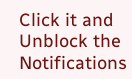Click it and Unblock the Notifications